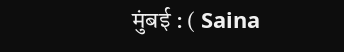मुंबई : ( Saina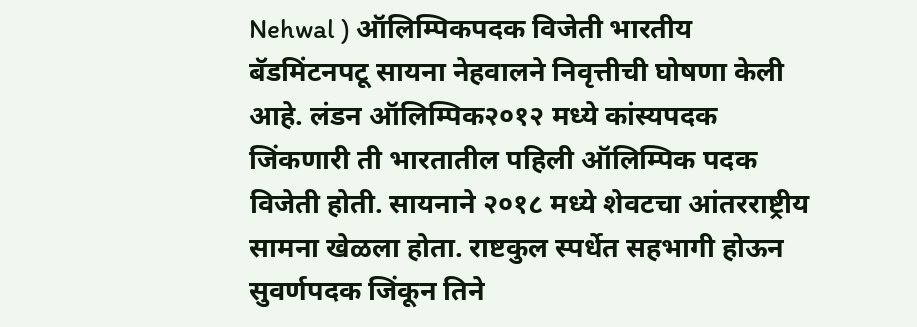Nehwal ) ऑलिम्पिकपदक विजेती भारतीय बॅडमिंटनपटू सायना नेहवालने निवृत्तीची घोषणा केली आहे. लंडन ऑलिम्पिक२०१२ मध्ये कांस्यपदक जिंकणारी ती भारतातील पहिली ऑलिम्पिक पदक विजेती होती. सायनाने २०१८ मध्ये शेवटचा आंतरराष्ट्रीय सामना खेळला होता. राष्टकुल स्पर्धेत सहभागी होऊन सुवर्णपदक जिंकून तिने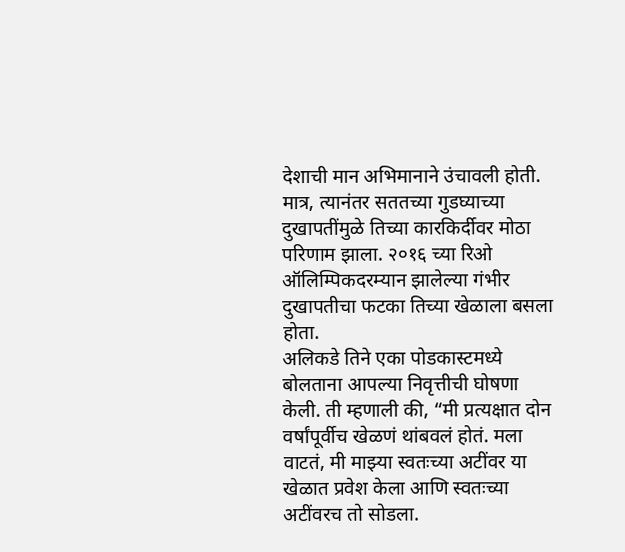देशाची मान अभिमानाने उंचावली होती. मात्र, त्यानंतर सततच्या गुडघ्याच्या दुखापतींमुळे तिच्या कारकिर्दीवर मोठा परिणाम झाला. २०१६ च्या रिओ ऑलिम्पिकदरम्यान झालेल्या गंभीर दुखापतीचा फटका तिच्या खेळाला बसला होता.
अलिकडे तिने एका पोडकास्टमध्ये बोलताना आपल्या निवृत्तीची घोषणा केली. ती म्हणाली की, “मी प्रत्यक्षात दोन वर्षांपूर्वीच खेळणं थांबवलं होतं. मला वाटतं, मी माझ्या स्वतःच्या अटींवर या खेळात प्रवेश केला आणि स्वतःच्या अटींवरच तो सोडला.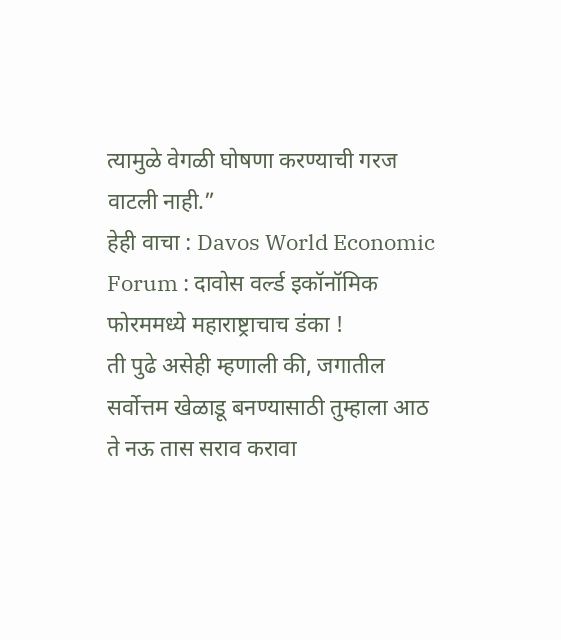त्यामुळे वेगळी घोषणा करण्याची गरज वाटली नाही.”
हेही वाचा : Davos World Economic Forum : दावोस वर्ल्ड इकॉनॉमिक फोरममध्ये महाराष्ट्राचाच डंका !
ती पुढे असेही म्हणाली की, जगातील सर्वोत्तम खेळाडू बनण्यासाठी तुम्हाला आठ ते नऊ तास सराव करावा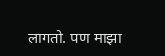लागतो. पण माझा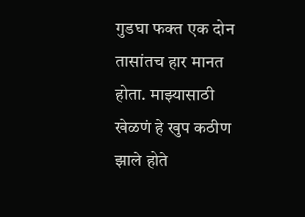गुडघा फक्त एक दोन तासांतच हार मानत होता. माझ्यासाठी खेळणं हे खुप कठीण झाले होते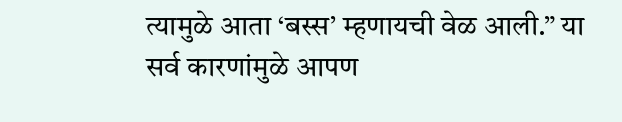त्यामुळे आता ‘बस्स’ म्हणायची वेळ आली.” या सर्व कारणांमुळे आपण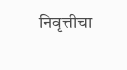निवृत्तीचा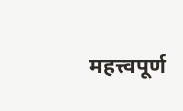महत्त्वपूर्ण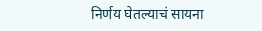निर्णय घेतल्याचं सायना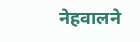नेहवालने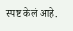स्पष्ट केलं आहे.